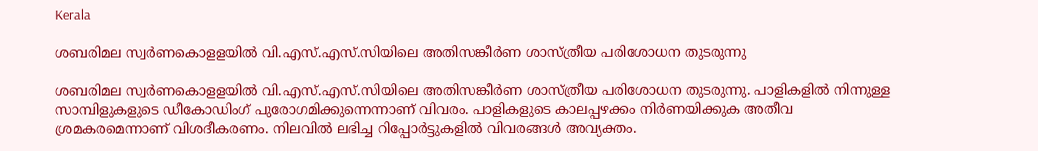Kerala

ശബരിമല സ്വര്‍ണകൊളളയില്‍ വി.എസ്.എസ്.സിയിലെ അതിസങ്കീര്‍ണ ശാസ്ത്രീയ പരിശോധന തുടരുന്നു

ശബരിമല സ്വര്‍ണകൊളളയില്‍ വി.എസ്.എസ്.സിയിലെ അതിസങ്കീര്‍ണ ശാസ്ത്രീയ പരിശോധന തുടരുന്നു. പാളികളില്‍ നിന്നുള്ള സാമ്പിളുകളുടെ ഡീകോഡിംഗ് പുരോഗമിക്കുന്നെന്നാണ് വിവരം. പാളികളുടെ കാലപ്പഴക്കം നിര്‍ണയിക്കുക അതീവ ശ്രമകരമെന്നാണ് വിശദീകരണം. നിലവില്‍ ലഭിച്ച റിപ്പോര്‍ട്ടുകളില്‍ വിവരങ്ങള്‍ അവ്യക്തം.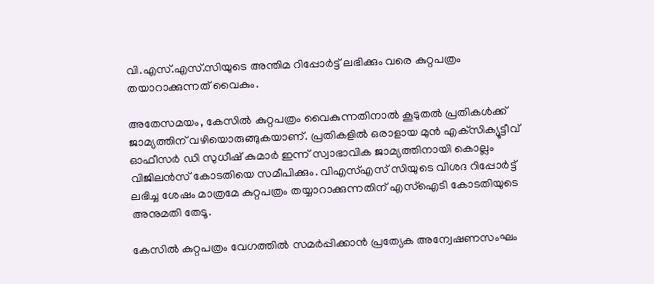വി.എസ്.എസ്.സിയുടെ അന്തിമ റിപ്പോര്‍ട്ട് ലഭിക്കും വരെ കുറ്റപത്രം തയാറാക്കുന്നത് വൈകും.

അതേസമയം, കേസില്‍ കുറ്റപത്രം വൈകുന്നതിനാല്‍ കൂടുതല്‍ പ്രതികള്‍ക്ക് ജാമ്യത്തിന് വഴിയൊരുങ്ങുകയാണ്. പ്രതികളില്‍ ഒരാളായ മുന്‍ എക്‌സിക്യൂട്ടീവ് ഓഫീസര്‍ ഡി സുധീഷ് കുമാര്‍ ഇന്ന് സ്വാഭാവിക ജാമ്യത്തിനായി കൊല്ലം വിജിലന്‍സ് കോടതിയെ സമീപിക്കും. വിഎസ്എസ് സിയുടെ വിശദ റിപ്പോര്‍ട്ട് ലഭിച്ച ശേഷം മാത്രമേ കുറ്റപത്രം തയ്യാറാക്കുന്നതിന് എസ്ഐടി കോടതിയുടെ അനുമതി തേടൂ.

കേസില്‍ കുറ്റപത്രം വേഗത്തില്‍ സമര്‍പ്പിക്കാന്‍ പ്രത്യേക അന്വേഷണസംഘം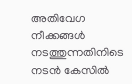അതിവേഗ നീക്കങ്ങള്‍ നടത്തുന്നതിനിടെ നടന്‍ കേസില്‍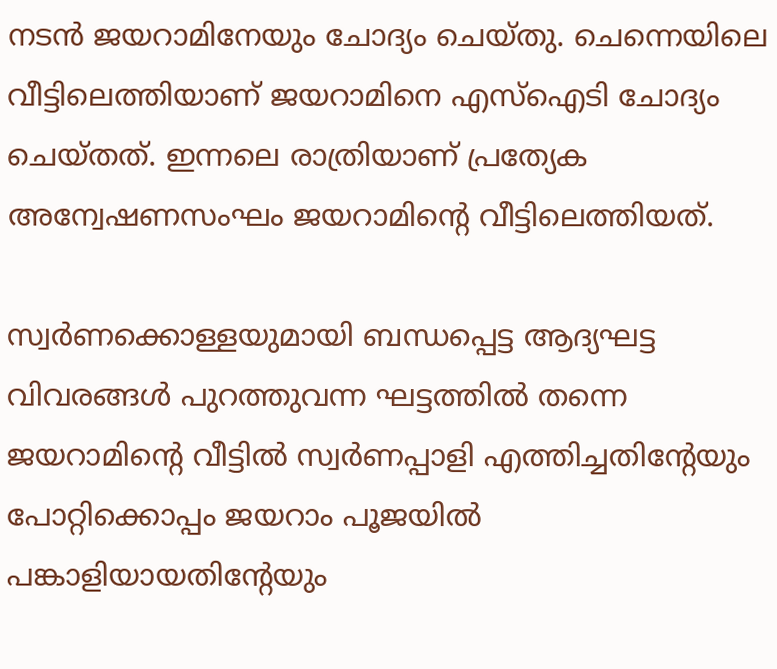നടന്‍ ജയറാമിനേയും ചോദ്യം ചെയ്തു. ചെന്നെയിലെ വീട്ടിലെത്തിയാണ് ജയറാമിനെ എസ്‌ഐടി ചോദ്യം ചെയ്തത്. ഇന്നലെ രാത്രിയാണ് പ്രത്യേക അന്വേഷണസംഘം ജയറാമിന്റെ വീട്ടിലെത്തിയത്.

സ്വര്‍ണക്കൊള്ളയുമായി ബന്ധപ്പെട്ട ആദ്യഘട്ട വിവരങ്ങള്‍ പുറത്തുവന്ന ഘട്ടത്തില്‍ തന്നെ ജയറാമിന്റെ വീട്ടില്‍ സ്വര്‍ണപ്പാളി എത്തിച്ചതിന്റേയും പോറ്റിക്കൊപ്പം ജയറാം പൂജയില്‍ പങ്കാളിയായതിന്റേയും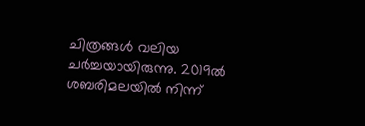ചിത്രങ്ങള്‍ വലിയ ചര്‍ച്ചയായിരുന്നു. 2019ല്‍ ശബരിമലയില്‍ നിന്ന്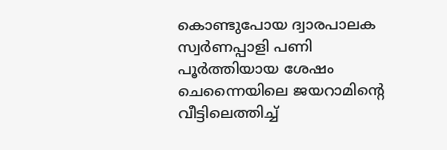കൊണ്ടുപോയ ദ്വാരപാലക സ്വര്‍ണപ്പാളി പണി പൂര്‍ത്തിയായ ശേഷം ചെന്നൈയിലെ ജയറാമിന്റെ വീട്ടിലെത്തിച്ച്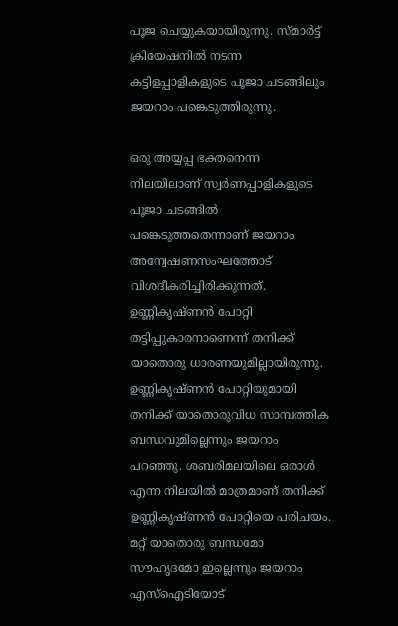പൂജ ചെയ്യുകയായിരുന്നു. സ്മാര്‍ട്ട് ക്രിയേഷനില്‍ നടന്ന കട്ടിളപ്പാളികളുടെ പൂജാ ചടങ്ങിലും ജയറാം പങ്കെടുത്തിരുന്നു.

ഒരു അയ്യപ്പ ഭക്തനെന്ന നിലയിലാണ് സ്വര്‍ണപ്പാളികളുടെ പൂജാ ചടങ്ങില്‍ പങ്കെടുത്തതെന്നാണ് ജയറാം അന്വേഷണസംഘത്തോട് വിശദീകരിച്ചിരിക്കുന്നത്. ഉണ്ണികൃഷ്ണന്‍ പോറ്റി തട്ടിപ്പുകാരനാണെന്ന് തനിക്ക് യാതൊരു ധാരണയുമില്ലായിരുന്നു. ഉണ്ണികൃഷ്ണന്‍ പോറ്റിയുമായി തനിക്ക് യാതൊരുവിധ സാമ്പത്തിക ബന്ധവുമില്ലെന്നും ജയറാം പറഞ്ഞു. ശബരിമലയിലെ ഒരാള്‍ എന്ന നിലയില്‍ മാത്രമാണ് തനിക്ക് ഉണ്ണികൃഷ്ണന്‍ പോറ്റിയെ പരിചയം. മറ്റ് യാതൊരു ബന്ധമോ സൗഹൃദമോ ഇല്ലെന്നും ജയറാം എസ്‌ഐടിയോട്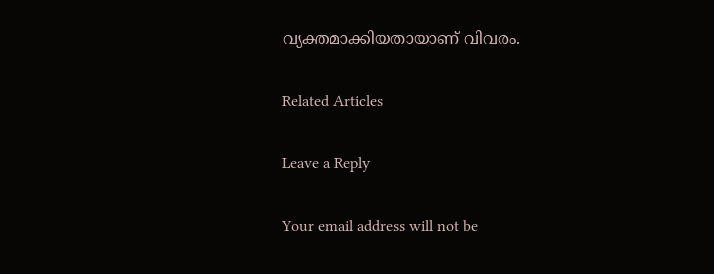വ്യക്തമാക്കിയതായാണ് വിവരം.

Related Articles

Leave a Reply

Your email address will not be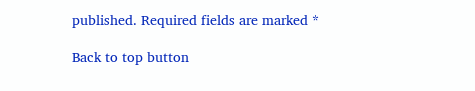published. Required fields are marked *

Back to top button